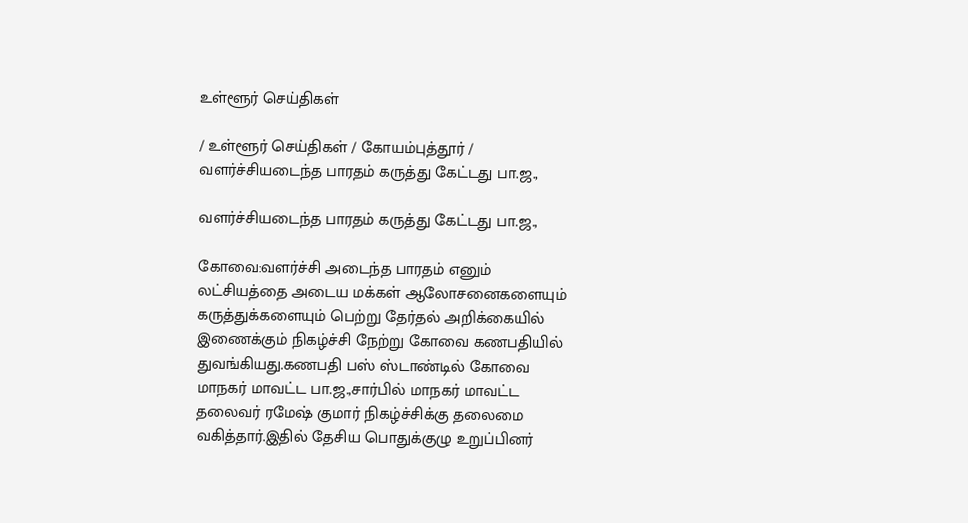உள்ளூர் செய்திகள்

/ உள்ளூர் செய்திகள் / கோயம்புத்தூர் / வளர்ச்சியடைந்த பாரதம் கருத்து கேட்டது பா.ஜ.,

வளர்ச்சியடைந்த பாரதம் கருத்து கேட்டது பா.ஜ.,

கோவை:வளர்ச்சி அடைந்த பாரதம் எனும் லட்சியத்தை அடைய மக்கள் ஆலோசனைகளையும் கருத்துக்களையும் பெற்று தேர்தல் அறிக்கையில் இணைக்கும் நிகழ்ச்சி நேற்று கோவை கணபதியில் துவங்கியது.கணபதி பஸ் ஸ்டாண்டில் கோவை மாநகர் மாவட்ட பா.ஜ.,சார்பில் மாநகர் மாவட்ட தலைவர் ரமேஷ் குமார் நிகழ்ச்சிக்கு தலைமை வகித்தார்.இதில் தேசிய பொதுக்குழு உறுப்பினர்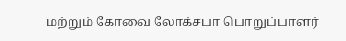மற்றும் கோவை லோக்சபா பொறுப்பாளர்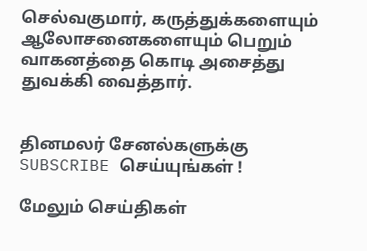செல்வகுமார், கருத்துக்களையும் ஆலோசனைகளையும் பெறும் வாகனத்தை கொடி அசைத்து துவக்கி வைத்தார்.


தினமலர் சேனல்களுக்கு SUBSCRIBE செய்யுங்கள் !

மேலும் செய்திகள்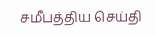சமீபத்திய செய்தி